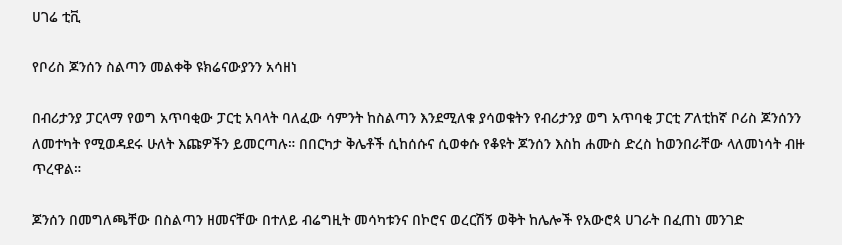ሀገሬ ቲቪ

የቦሪስ ጆንሰን ስልጣን መልቀቅ ዩክሬናውያንን አሳዘነ

በብሪታንያ ፓርላማ የወግ አጥባቂው ፓርቲ አባላት ባለፈው ሳምንት ከስልጣን እንደሚለቁ ያሳወቁትን የብሪታንያ ወግ አጥባቂ ፓርቲ ፖለቲከኛ ቦሪስ ጆንሰንን ለመተካት የሚወዳደሩ ሁለት እጩዎችን ይመርጣሉ። በበርካታ ቅሌቶች ሲከሰሱና ሲወቀሱ የቆዩት ጆንሰን እስከ ሐሙስ ድረስ ከወንበራቸው ላለመነሳት ብዙ ጥረዋል።

ጆንሰን በመግለጫቸው በስልጣን ዘመናቸው በተለይ ብሬግዚት መሳካቱንና በኮሮና ወረርሽኝ ወቅት ከሌሎች የአውሮጳ ሀገራት በፈጠነ መንገድ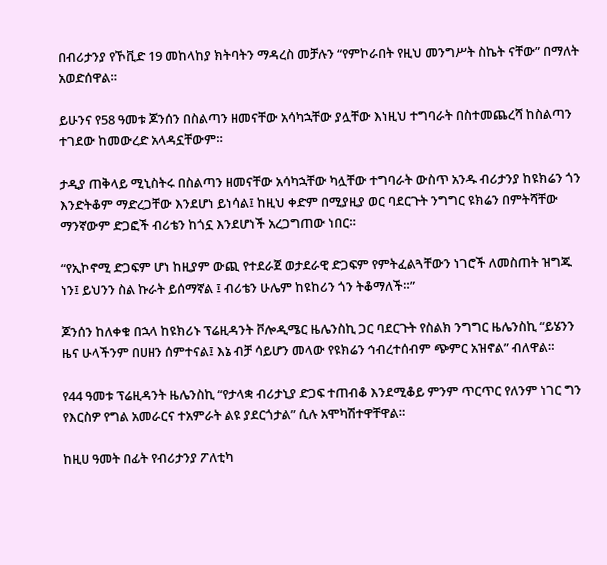በብሪታንያ የኾቪድ 19 መከላከያ ክትባትን ማዳረስ መቻሉን “የምኮራበት የዚህ መንግሥት ስኬት ናቸው” በማለት አወድሰዋል።

ይሁንና የ58 ዓመቱ ጆንሰን በስልጣን ዘመናቸው አሳካኋቸው ያሏቸው እነዚህ ተግባራት በስተመጨረሻ ከስልጣን ተገደው ከመውረድ አላዳኗቸውም።

ታዲያ ጠቅላይ ሚኒስትሩ በስልጣን ዘመናቸው አሳካኋቸው ካሏቸው ተግባራት ውስጥ አንዱ ብሪታንያ ከዩክሬን ጎን እንድትቆም ማድረጋቸው እንደሆነ ይነሳል፤ ከዚህ ቀድም በሚያዚያ ወር ባደርጉት ንግግር ዩክሬን በምትሻቸው ማንኛውም ድጋፎች ብሪቴን ከጎኗ እንደሆነች አረጋግጠው ነበር።

“የኢኮኖሚ ድጋፍም ሆነ ከዚያም ውጪ የተደራጀ ወታደራዊ ድጋፍም የምትፈልጓቸውን ነገሮች ለመስጠት ዝግጁ ነን፤ ይህንን ስል ኩራት ይሰማኛል ፤ ብሪቴን ሁሌም ከዩከሪን ጎን ትቆማለች።”

ጆንሰን ከለቀቁ በኋላ ከዩክሪኑ ፕሬዚዳንት ቮሎዲሜር ዜሌንስኪ ጋር ባደርጉት የስልክ ንግግር ዜሌንስኪ “ይሄንን ዜና ሁላችንም በሀዘን ሰምተናል፤ እኔ ብቻ ሳይሆን መላው የዩክሬን ኅብረተሰብም ጭምር አዝኖል” ብለዋል።

የ44 ዓመቱ ፕሬዚዳንት ዜሌንስኪ “የታላቋ ብሪታኒያ ድጋፍ ተጠብቆ እንደሚቆይ ምንም ጥርጥር የለንም ነገር ግን የእርስዎ የግል አመራርና ተአምራት ልዩ ያደርጎታል” ሲሉ አሞካሽተዋቸዋል።

ከዚሀ ዓመት በፊት የብሪታንያ ፖለቲካ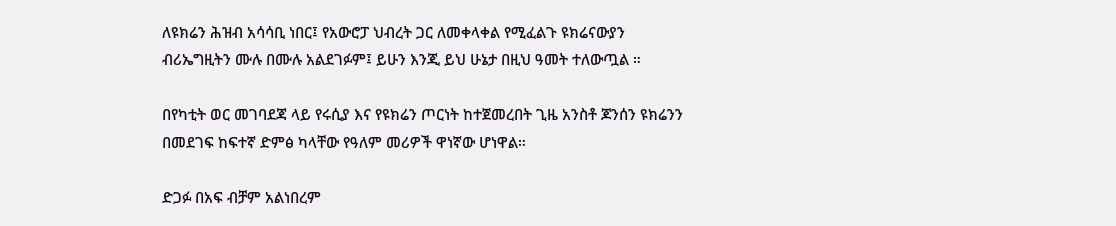ለዩክሬን ሕዝብ አሳሳቢ ነበር፤ የአውሮፓ ህብረት ጋር ለመቀላቀል የሚፈልጉ ዩክሬናውያን ብሪኤግዚትን ሙሉ በሙሉ አልደገፉም፤ ይሁን እንጂ ይህ ሁኔታ በዚህ ዓመት ተለውጧል ።

በየካቲት ወር መገባደጃ ላይ የሩሲያ እና የዩክሬን ጦርነት ከተጀመረበት ጊዜ አንስቶ ጆንሰን ዩክሬንን በመደገፍ ከፍተኛ ድምፅ ካላቸው የዓለም መሪዎች ዋነኛው ሆነዋል።

ድጋፉ በአፍ ብቻም አልነበረም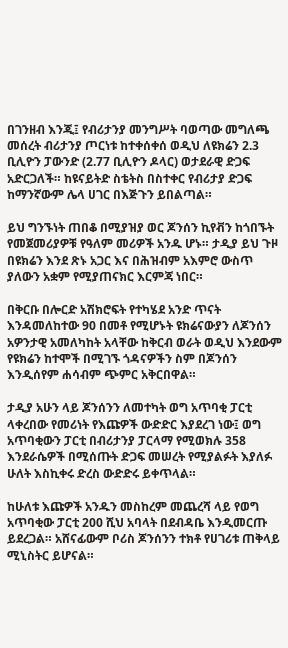በገንዘብ እንጂ፤ የብሪታንያ መንግሥት ባወጣው መግለጫ መሰረት ብሪታንያ ጦርነቱ ከተቀሰቀሰ ወዲህ ለዩክሬን 2.3 ቢሊዮን ፓውንድ (2.77 ቢሊዮን ዶላር) ወታደራዊ ድጋፍ አድርጋለች። ከዩናይትድ ስቴትስ በስተቀር የብሪታያ ድጋፍ ከማንኛውም ሌላ ሀገር በእጅጉን ይበልጣል።

ይህ ግንኙነት ጠበቆ በሚያዝያ ወር ጆንሰን ኪየቭን ከጎበኙት የመጀመሪያዎቹ የዓለም መሪዎች አንዱ ሆኑ። ታዲያ ይህ ጉዞ በዩክሬን እንደ ጽኑ አጋር እና በሕዝብም አእምሮ ውስጥ ያለውን አቋም የሚያጠናክር እርምጃ ነበር።

በቅርቡ በሎርድ አሽክሮፍት የተካሄደ አንድ ጥናት እንዳመለከተው 90 በመቶ የሚሆኑት ዩክሬናውያን ለጆንሰን አዎንታዊ አመለካከት አላቸው ከቅርብ ወራት ወዲህ እንደውም የዩክሬን ከተሞች በሚገኙ ጎዳናዎችን ስም በጆንሰን እንዲሰየም ሐሳብም ጭምር አቅርበዋል።

ታዲያ አሁን ላይ ጆንሰንን ለመተካት ወግ አጥባቂ ፓርቲ ላቀረበው የመሪነት የእጩዎች ውድድር እያደረገ ነው፤ ወግ አጥባቂውን ፓርቲ በብሪታንያ ፓርላማ የሚወክሉ 358 እንደራሴዎች በሚሰጡት ድጋፍ መሠረት የሚያልፉት እያለፉ ሁለት እስኪቀሩ ድረስ ውድድሩ ይቀጥላል።

ከሁለቱ እጩዎች አንዱን መስከረም መጨረሻ ላይ የወግ አጥባቂው ፓርቲ 200 ሺህ አባላት በደብዳቤ እንዲመርጡ ይደረጋል። አሸናፊውም ቦሪስ ጆንሰንን ተክቶ የሀገሪቱ ጠቅላይ ሚኒስትር ይሆናል።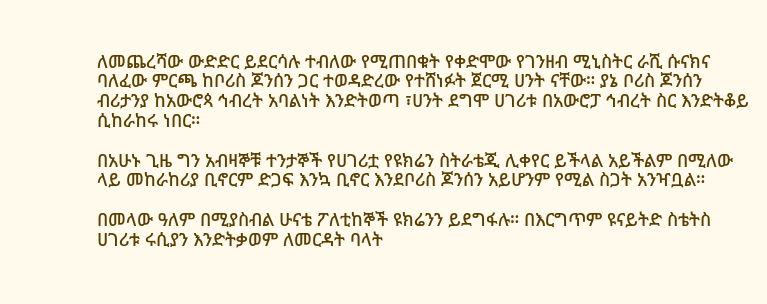ለመጨረሻው ውድድር ይደርሳሉ ተብለው የሚጠበቁት የቀድሞው የገንዘብ ሚኒስትር ራሺ ሱናክና ባለፈው ምርጫ ከቦሪስ ጆንሰን ጋር ተወዳድረው የተሸነፉት ጀርሚ ሀንት ናቸው። ያኔ ቦሪስ ጆንሰን ብሪታንያ ከአውሮጳ ኅብረት አባልነት እንድትወጣ ፣ሀንት ደግሞ ሀገሪቱ በአውሮፓ ኅብረት ስር እንድትቆይ ሲከራከሩ ነበር።

በአሁኑ ጊዜ ግን አብዛኞቹ ተንታኞች የሀገሪቷ የዩክሬን ስትራቴጂ ሊቀየር ይችላል አይችልም በሚለው ላይ መከራከሪያ ቢኖርም ድጋፍ እንኳ ቢኖር እንደቦሪስ ጆንሰን አይሆንም የሚል ስጋት አንዣቧል።

በመላው ዓለም በሚያስብል ሁናቴ ፖለቲከኞች ዩክሬንን ይደግፋሉ። በእርግጥም ዩናይትድ ስቴትስ ሀገሪቱ ሩሲያን እንድትቃወም ለመርዳት ባላት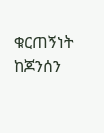ቁርጠኝነት ከጆንሰን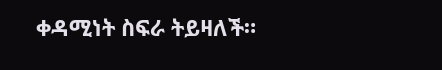ቀዳሚነት ስፍራ ትይዛለች።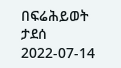በፍሬሕይወት ታደሰ
2022-07-14